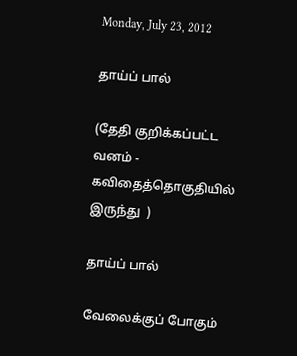Monday, July 23, 2012

தாய்ப் பால்

(தேதி குறிக்கப்பட்ட வனம் - கவிதைத்தொகுதியில் இருந்து  )

தாய்ப் பால்

வேலைக்குப் போகும்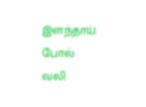இளந்தாய்  போல்
வலி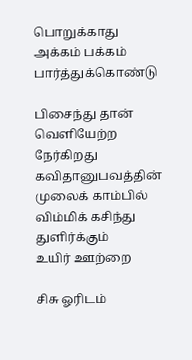பொறுக்காது
அக்கம் பக்கம்
பார்த்துக்கொண்டு

பிசைந்து தான்
வெளியேற்ற நேர்கிறது
கவிதானுபவத்தின்
முலைக் காம்பில்
விம்மிக் கசிந்து துளிர்க்கும்
உயிர் ஊற்றை

சிசு ஓரிடம்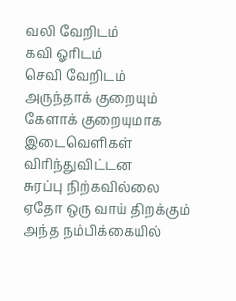வலி வேறிடம்
கவி ஓரிடம்
செவி வேறிடம்
அருந்தாக் குறையும்
கேளாக் குறையுமாக
இடைவெளிகள் விரிந்துவிட்டன
சுரப்பு நிற்கவில்லை
ஏதோ ஒரு வாய் திறக்கும்
அந்த நம்பிக்கையில்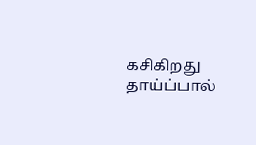கசிகிறது
தாய்ப்பால்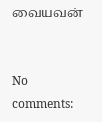வையவன்


No comments: